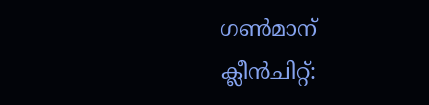ഗൺമാന് ക്ലീൻചിറ്റ്: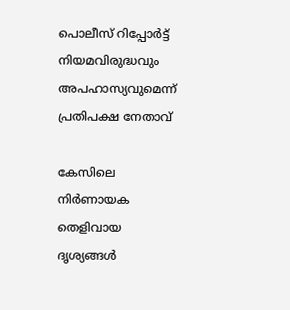പൊലീസ് റിപ്പോര്‍ട്ട് നിയമവിരുദ്ധവും അപഹാസ്യവുമെന്ന് പ്രതിപക്ഷ നേതാവ്

കേസിലെ നിർണായക തെളിവായ ദൃശ്യങ്ങൾ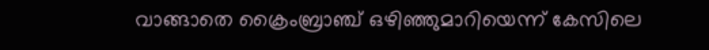വാങ്ങാതെ ക്രൈംബ്രാഞ്ച് ഒഴിഞ്ഞുമാറിയെന്ന് കേസിലെ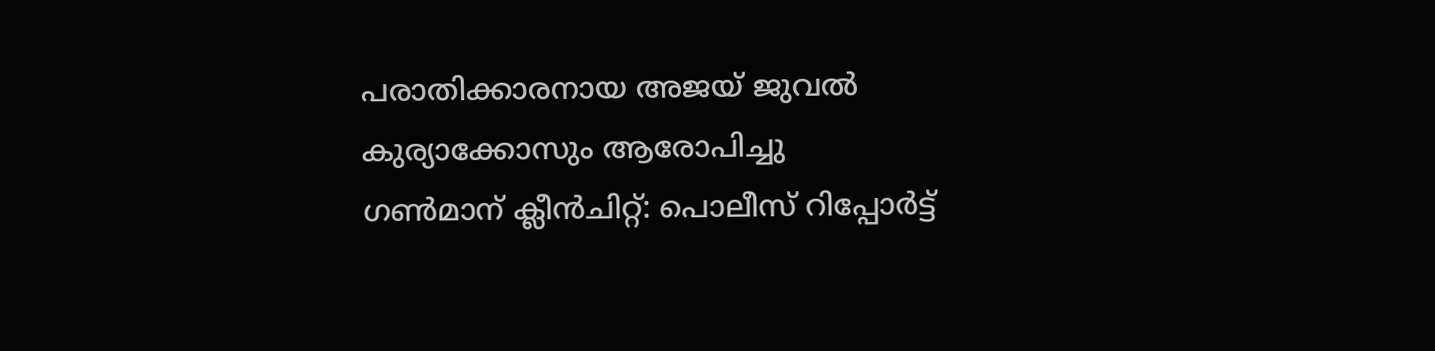പരാതിക്കാരനായ അജയ് ജുവൽ കുര്യാക്കോസും ആരോപിച്ചു
ഗൺമാന് ക്ലീൻചിറ്റ്: പൊലീസ് റിപ്പോര്‍ട്ട്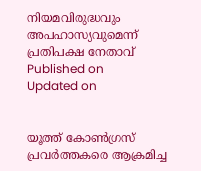നിയമവിരുദ്ധവും അപഹാസ്യവുമെന്ന് പ്രതിപക്ഷ നേതാവ്
Published on
Updated on


യൂത്ത് കോൺഗ്രസ്‌ പ്രവർത്തകരെ ആക്രമിച്ച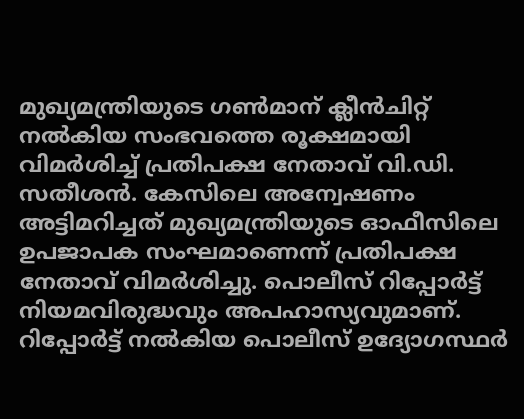മുഖ്യമന്ത്രിയുടെ ഗൺമാന് ക്ലീൻചിറ്റ് നൽകിയ സംഭവത്തെ രൂക്ഷമായി വിമർശിച്ച് പ്രതിപക്ഷ നേതാവ് വി.ഡി. സതീശൻ. കേസിലെ അന്വേഷണം അട്ടിമറിച്ചത് മുഖ്യമന്ത്രിയുടെ ഓഫീസിലെ ഉപജാപക സംഘമാണെന്ന് പ്രതിപക്ഷ നേതാവ് വിമർശിച്ചു. പൊലീസ് റിപ്പോര്‍ട്ട് നിയമവിരുദ്ധവും അപഹാസ്യവുമാണ്. റിപ്പോര്‍ട്ട് നല്‍കിയ പൊലീസ് ഉദ്യോഗസ്ഥർ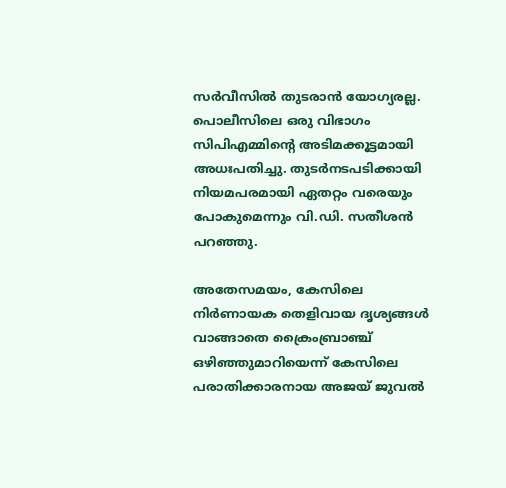സര്‍വീസില്‍ തുടരാന്‍ യോഗ്യരല്ല. പൊലീസിലെ ഒരു വിഭാഗം സിപിഎമ്മിന്റെ അടിമക്കൂട്ടമായി അധഃപതിച്ചു. തുടർനടപടിക്കായി നിയമപരമായി ഏതറ്റം വരെയും പോകുമെന്നും വി.ഡി. സതീശൻ പറഞ്ഞു.

അതേസമയം, കേസിലെ നിർണായക തെളിവായ ദൃശ്യങ്ങൾ വാങ്ങാതെ ക്രൈംബ്രാഞ്ച് ഒഴിഞ്ഞുമാറിയെന്ന് കേസിലെ പരാതിക്കാരനായ അജയ് ജുവൽ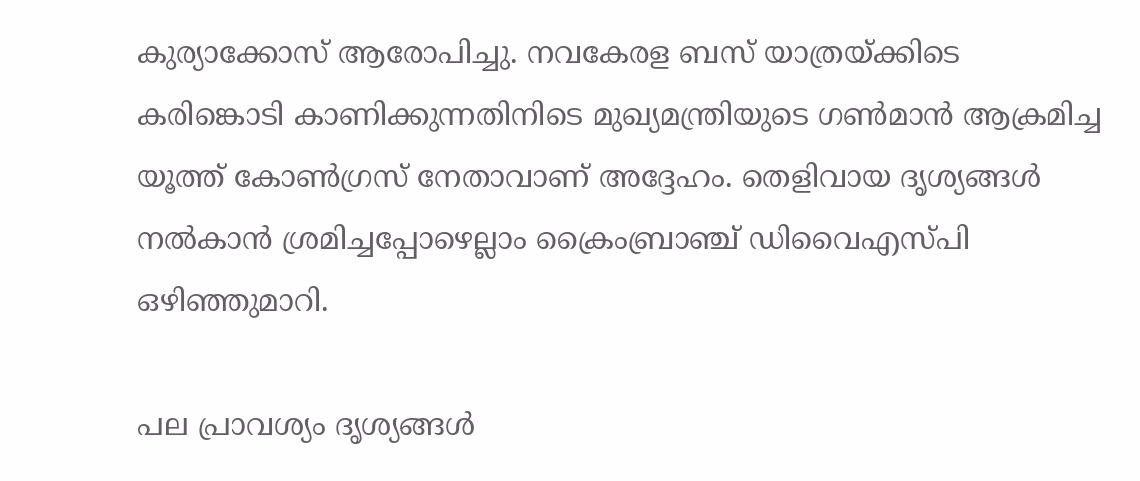കുര്യാക്കോസ് ആരോപിച്ചു. നവകേരള ബസ് യാത്രയ്ക്കിടെ കരിങ്കൊടി കാണിക്കുന്നതിനിടെ മുഖ്യമന്ത്രിയുടെ ഗൺമാൻ ആക്രമിച്ച യൂത്ത് കോൺഗ്രസ്‌ നേതാവാണ് അദ്ദേഹം. തെളിവായ ദൃശ്യങ്ങൾ നൽകാൻ ശ്രമിച്ചപ്പോഴെല്ലാം ക്രൈംബ്രാഞ്ച് ഡിവൈഎസ്‌പി ഒഴിഞ്ഞുമാറി.

പല പ്രാവശ്യം ദൃശ്യങ്ങൾ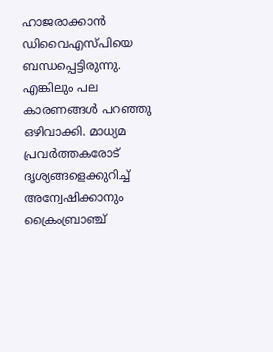ഹാജരാക്കാൻ ഡിവൈഎസ്‌പിയെ ബന്ധപ്പെട്ടിരുന്നു. എങ്കിലും പല കാരണങ്ങൾ പറഞ്ഞു ഒഴിവാക്കി. മാധ്യമ പ്രവർത്തകരോട് ദൃശ്യങ്ങളെക്കുറിച്ച് അന്വേഷിക്കാനും ക്രൈംബ്രാഞ്ച്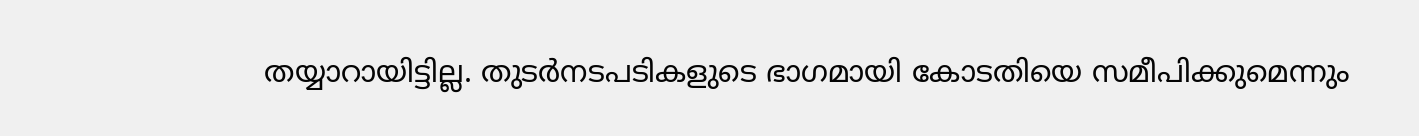തയ്യാറായിട്ടില്ല. തുടർനടപടികളുടെ ഭാഗമായി കോടതിയെ സമീപിക്കുമെന്നും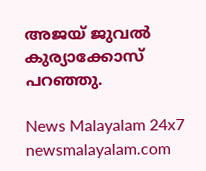അജയ് ജുവൽ കുര്യാക്കോസ് പറഞ്ഞു.

News Malayalam 24x7
newsmalayalam.com